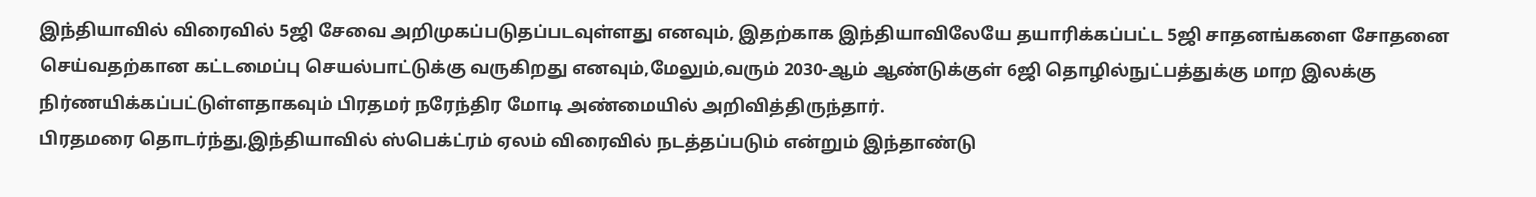இந்தியாவில் விரைவில் 5ஜி சேவை அறிமுகப்படுதப்படவுள்ளது எனவும், இதற்காக இந்தியாவிலேயே தயாரிக்கப்பட்ட 5ஜி சாதனங்களை சோதனை செய்வதற்கான கட்டமைப்பு செயல்பாட்டுக்கு வருகிறது எனவும்,மேலும்,வரும் 2030-ஆம் ஆண்டுக்குள் 6ஜி தொழில்நுட்பத்துக்கு மாற இலக்கு நிர்ணயிக்கப்பட்டுள்ளதாகவும் பிரதமர் நரேந்திர மோடி அண்மையில் அறிவித்திருந்தார்.
பிரதமரை தொடர்ந்து,இந்தியாவில் ஸ்பெக்ட்ரம் ஏலம் விரைவில் நடத்தப்படும் என்றும் இந்தாண்டு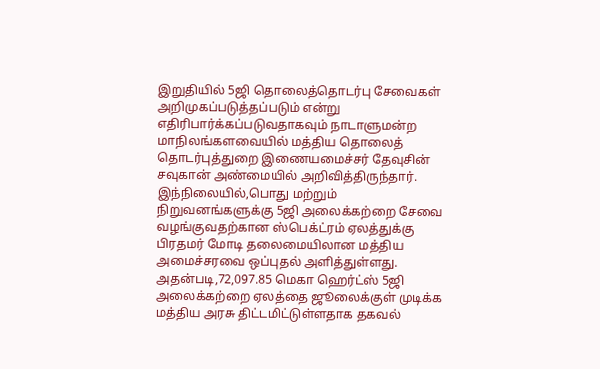இறுதியில் 5ஜி தொலைத்தொடர்பு சேவைகள் அறிமுகப்படுத்தப்படும் என்று எதிரிபார்க்கப்படுவதாகவும் நாடாளுமன்ற மாநிலங்களவையில் மத்திய தொலைத் தொடர்புத்துறை இணையமைச்சர் தேவுசின் சவுகான் அண்மையில் அறிவித்திருந்தார்.
இந்நிலையில்,பொது மற்றும் நிறுவனங்களுக்கு 5ஜி அலைக்கற்றை சேவை வழங்குவதற்கான ஸ்பெக்ட்ரம் ஏலத்துக்கு பிரதமர் மோடி தலைமையிலான மத்திய அமைச்சரவை ஒப்புதல் அளித்துள்ளது. அதன்படி,72,097.85 மெகா ஹெர்ட்ஸ் 5ஜி அலைக்கற்றை ஏலத்தை ஜூலைக்குள் முடிக்க மத்திய அரசு திட்டமிட்டுள்ளதாக தகவல்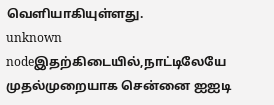வெளியாகியுள்ளது.
unknown nodeஇதற்கிடையில்,நாட்டிலேயே முதல்முறையாக சென்னை ஐஐடி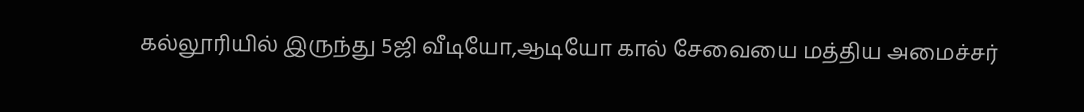கல்லூரியில் இருந்து 5ஜி வீடியோ,ஆடியோ கால் சேவையை மத்திய அமைச்சர்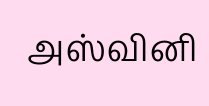அஸ்வினி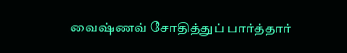வைஷ்ணவ் சோதித்துப் பார்த்தார்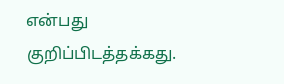என்பது குறிப்பிடத்தக்கது.